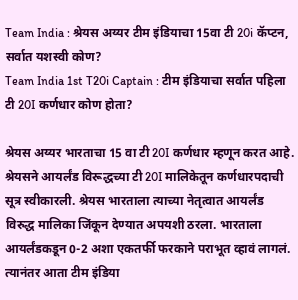Team India : श्रेयस अय्यर टीम इंडियाचा 15वा टी 20i कॅप्टन, सर्वात यशस्वी कोण?
Team India 1st T20i Captain : टीम इंडियाचा सर्वात पहिला टी 20I कर्णधार कोण होता?

श्रेयस अय्यर भारताचा 15 वा टी 20I कर्णधार म्हणून करत आहे. श्रेयसने आयर्लंड विरूद्धच्या टी 20I मालिकेतून कर्णधारपदाची सूत्र स्वीकारली. श्रेयस भारताला त्याच्या नेतृत्वात आयर्लंड विरुद्ध मालिका जिंकून देण्यात अपयशी ठरला. भारताला आयर्लंडकडून 0-2 अशा एकतर्फी फरकाने पराभूत व्हावं लागलं. त्यानंतर आता टीम इंडिया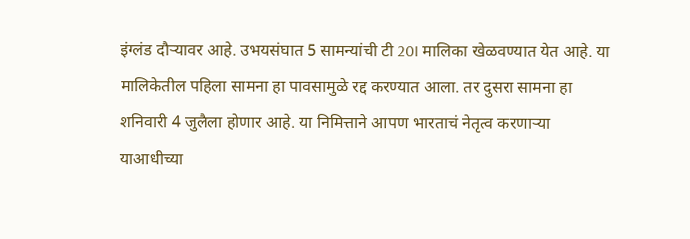इंग्लंड दौऱ्यावर आहे. उभयसंघात 5 सामन्यांची टी 20I मालिका खेळवण्यात येत आहे. या मालिकेतील पहिला सामना हा पावसामुळे रद्द करण्यात आला. तर दुसरा सामना हा शनिवारी 4 जुलैला होणार आहे. या निमित्ताने आपण भारताचं नेतृत्व करणाऱ्या याआधीच्या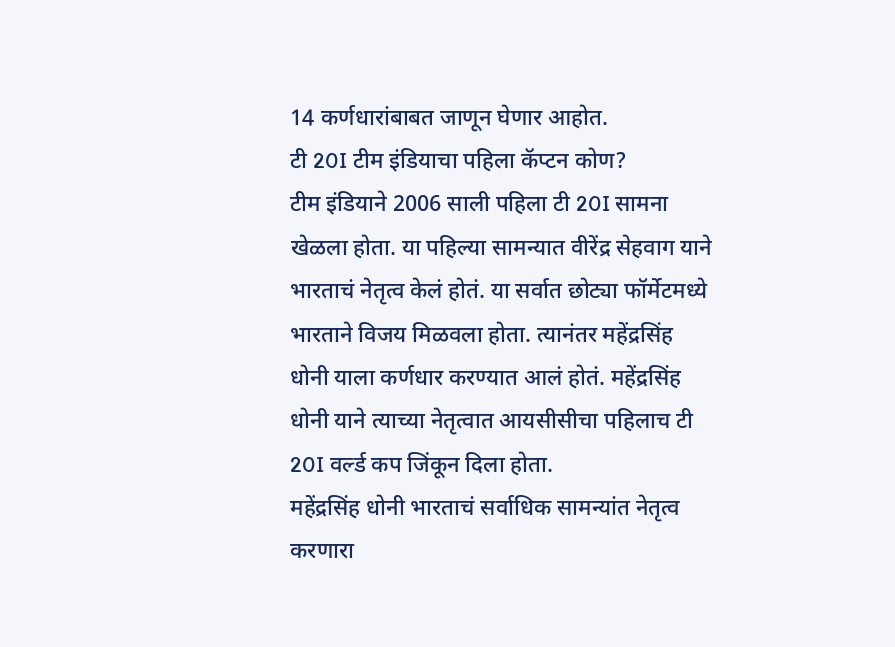14 कर्णधारांबाबत जाणून घेणार आहोत.
टी 20I टीम इंडियाचा पहिला कॅप्टन कोण?
टीम इंडियाने 2006 साली पहिला टी 20I सामना खेळला होता. या पहिल्या सामन्यात वीरेंद्र सेहवाग याने भारताचं नेतृत्व केलं होतं. या सर्वात छोट्या फॉर्मेटमध्ये भारताने विजय मिळवला होता. त्यानंतर महेंद्रसिंह धोनी याला कर्णधार करण्यात आलं होतं. महेंद्रसिंह धोनी याने त्याच्या नेतृत्वात आयसीसीचा पहिलाच टी 20I वर्ल्ड कप जिंकून दिला होता.
महेंद्रसिंह धोनी भारताचं सर्वाधिक सामन्यांत नेतृत्व करणारा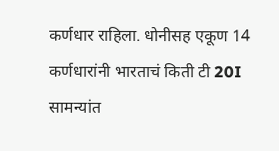कर्णधार राहिला. धोनीसह एकूण 14 कर्णधारांनी भारताचं किती टी 20I सामन्यांत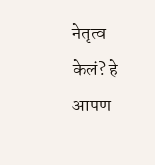नेतृत्व केलं? हे आपण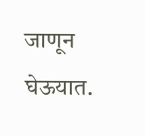जाणून घेऊयात.